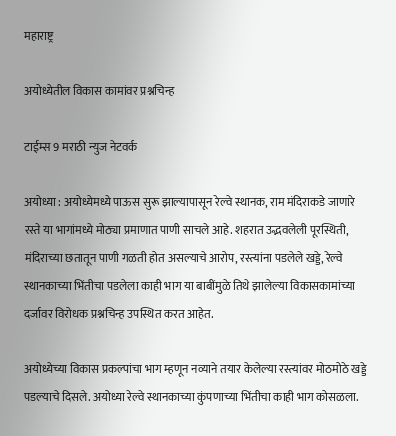महाराष्ट्र

अयोध्येतील विकास कामांवर प्रश्नचिन्ह

टाईम्स 9 मराठी न्युज नेटवर्क

अयोध्या : अयोध्येमध्ये पाऊस सुरू झाल्यापासून रेल्वे स्थानक, राम मंदिराकडे जाणारे रस्ते या भागांमध्ये मोठ्या प्रमाणात पाणी साचले आहे. शहरात उद्भवलेली पूरस्थिती, मंदिराच्या छतातून पाणी गळती होत असल्याचे आरोप, रस्त्यांना पडलेले खड्डे, रेल्वे स्थानकाच्या भिंतीचा पडलेला काही भाग या बाबींमुळे तिथे झालेल्या विकासकामांच्या दर्जावर विरोधक प्रश्नचिन्ह उपस्थित करत आहेत.

अयोध्येच्या विकास प्रकल्पांचा भाग म्हणून नव्याने तयार केलेल्या रस्त्यांवर मोठमोठे खड्डे पडल्याचे दिसले. अयोध्या रेल्वे स्थानकाच्या कुंपणाच्या भिंतीचा काही भाग कोसळला.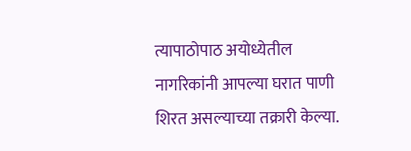त्यापाठोपाठ अयोध्येतील नागरिकांनी आपल्या घरात पाणी शिरत असल्याच्या तक्रारी केल्या.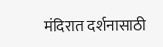मंदिरात दर्शनासाठी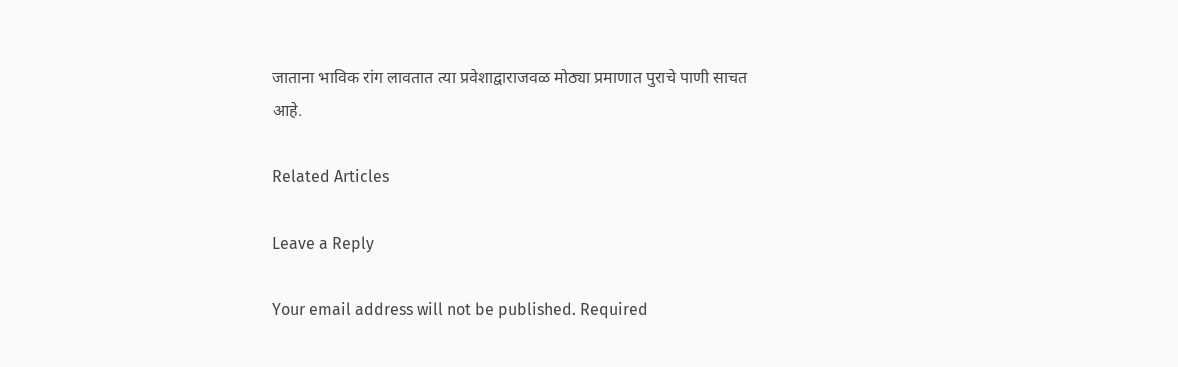जाताना भाविक रांग लावतात त्या प्रवेशाद्वाराजवळ मोठ्या प्रमाणात पुराचे पाणी साचत आहे.

Related Articles

Leave a Reply

Your email address will not be published. Required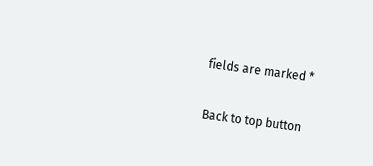fields are marked *

Back to top button